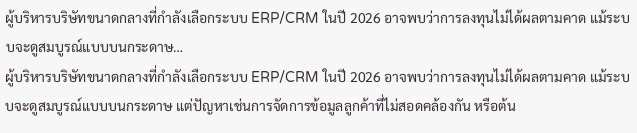ผู้บริหารบริษัทขนาดกลางที่กำลังเลือกระบบ ERP/CRM ในปี 2026 อาจพบว่าการลงทุนไม่ได้ผลตามคาด แม้ระบบจะดูสมบูรณ์แบบบนกระดาษ…
ผู้บริหารบริษัทขนาดกลางที่กำลังเลือกระบบ ERP/CRM ในปี 2026 อาจพบว่าการลงทุนไม่ได้ผลตามคาด แม้ระบบจะดูสมบูรณ์แบบบนกระดาษ แต่ปัญหาเช่นการจัดการข้อมูลลูกค้าที่ไม่สอดคล้องกัน หรือต้น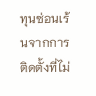ทุนซ่อนเร้นจากการติดตั้งที่ไม่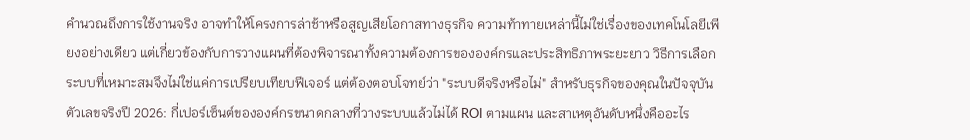คำนวณถึงการใช้งานจริง อาจทำให้โครงการล่าช้าหรือสูญเสียโอกาสทางธุรกิจ ความท้าทายเหล่านี้ไม่ใช่เรื่องของเทคโนโลยีเพียงอย่างเดียว แต่เกี่ยวข้องกับการวางแผนที่ต้องพิจารณาทั้งความต้องการขององค์กรและประสิทธิภาพระยะยาว วิธีการเลือกระบบที่เหมาะสมจึงไม่ใช่แค่การเปรียบเทียบฟีเจอร์ แต่ต้องตอบโจทย์ว่า "ระบบดีจริงหรือไม่" สำหรับธุรกิจของคุณในปัจจุบัน
ตัวเลขจริงปี 2026: กี่เปอร์เซ็นต์ขององค์กรขนาดกลางที่วางระบบแล้วไม่ได้ ROI ตามแผน และสาเหตุอันดับหนึ่งคืออะไร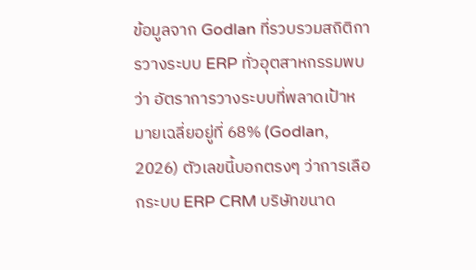ข้อมูลจาก Godlan ที่รวบรวมสถิติการวางระบบ ERP ทั่วอุตสาหกรรมพบว่า อัตราการวางระบบที่พลาดเป้าหมายเฉลี่ยอยู่ที่ 68% (Godlan, 2026) ตัวเลขนี้บอกตรงๆ ว่าการเลือกระบบ ERP CRM บริษัทขนาด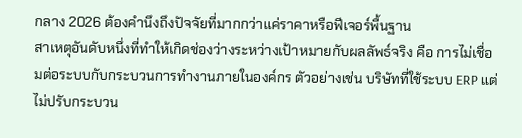กลาง 2026 ต้องคำนึงถึงปัจจัยที่มากกว่าแค่ราคาหรือฟีเจอร์พื้นฐาน
สาเหตุอันดับหนึ่งที่ทำให้เกิดช่องว่างระหว่างเป้าหมายกับผลลัพธ์จริง คือ การไม่เชื่อมต่อระบบกับกระบวนการทำงานภายในองค์กร ตัวอย่างเช่น บริษัทที่ใช้ระบบ ERP แต่ไม่ปรับกระบวน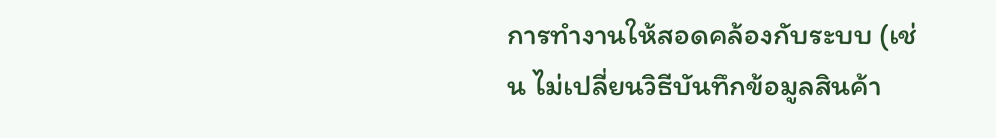การทำงานให้สอดคล้องกับระบบ (เช่น ไม่เปลี่ยนวิธีบันทึกข้อมูลสินค้า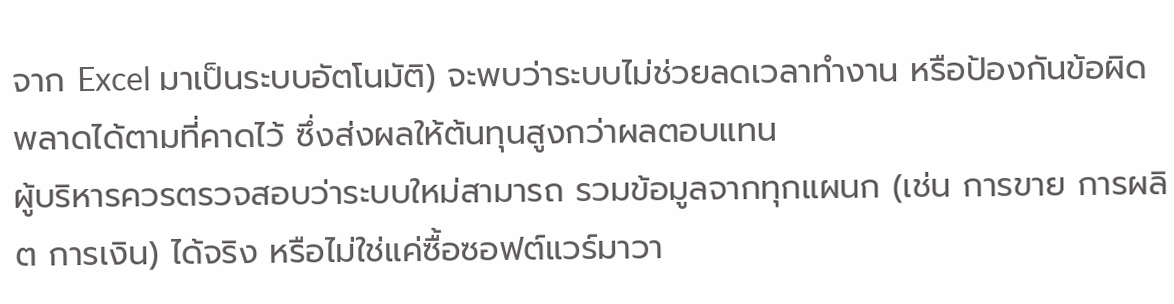จาก Excel มาเป็นระบบอัตโนมัติ) จะพบว่าระบบไม่ช่วยลดเวลาทำงาน หรือป้องกันข้อผิดพลาดได้ตามที่คาดไว้ ซึ่งส่งผลให้ต้นทุนสูงกว่าผลตอบแทน
ผู้บริหารควรตรวจสอบว่าระบบใหม่สามารถ รวมข้อมูลจากทุกแผนก (เช่น การขาย การผลิต การเงิน) ได้จริง หรือไม่ใช่แค่ซื้อซอฟต์แวร์มาวา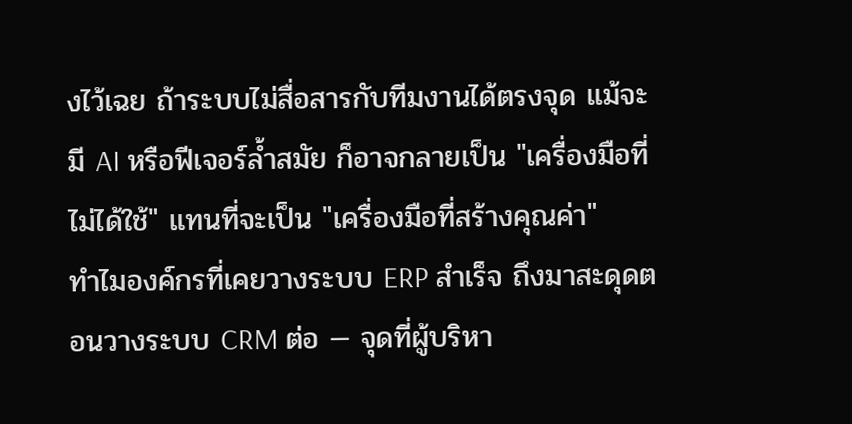งไว้เฉย ถ้าระบบไม่สื่อสารกับทีมงานได้ตรงจุด แม้จะมี AI หรือฟีเจอร์ล้ำสมัย ก็อาจกลายเป็น "เครื่องมือที่ไม่ได้ใช้" แทนที่จะเป็น "เครื่องมือที่สร้างคุณค่า"
ทำไมองค์กรที่เคยวางระบบ ERP สำเร็จ ถึงมาสะดุดตอนวางระบบ CRM ต่อ — จุดที่ผู้บริหา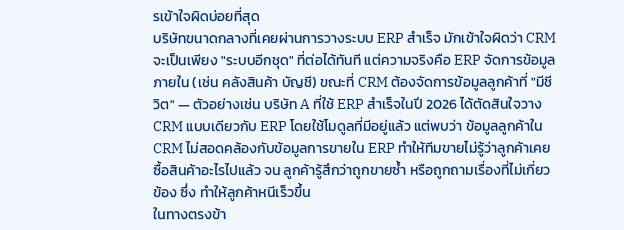รเข้าใจผิดบ่อยที่สุด
บริษัทขนาดกลางที่เคยผ่านการวางระบบ ERP สำเร็จ มักเข้าใจผิดว่า CRM จะเป็นเพียง "ระบบอีกชุด" ที่ต่อได้ทันที แต่ความจริงคือ ERP จัดการข้อมูลภายใน (เช่น คลังสินค้า บัญชี) ขณะที่ CRM ต้องจัดการข้อมูลลูกค้าที่ "มีชีวิต" — ตัวอย่างเช่น บริษัท A ที่ใช้ ERP สำเร็จในปี 2026 ได้ตัดสินใจวาง CRM แบบเดียวกับ ERP โดยใช้โมดูลที่มีอยู่แล้ว แต่พบว่า ข้อมูลลูกค้าใน CRM ไม่สอดคล้องกับข้อมูลการขายใน ERP ทำให้ทีมขายไม่รู้ว่าลูกค้าเคยซื้อสินค้าอะไรไปแล้ว จน ลูกค้ารู้สึกว่าถูกขายซ้ำ หรือถูกถามเรื่องที่ไม่เกี่ยวข้อง ซึ่ง ทำให้ลูกค้าหนีเร็วขึ้น
ในทางตรงข้า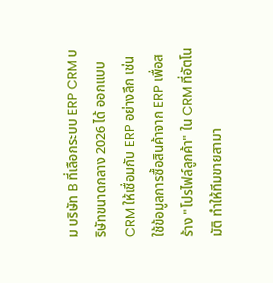ม บริษัท B ที่เลือกระบบ ERP CRM บริษัทขนาดกลาง 2026 ได้ ออกแบบ CRM ให้เชื่อมกับ ERP อย่างลึก เช่น ใช้ข้อมูลการซื้อสินค้าจาก ERP เพื่อสร้าง "โปรไฟล์ลูกค้า" ใน CRM ที่อัตโนมัติ ทำให้ทีมขายสามา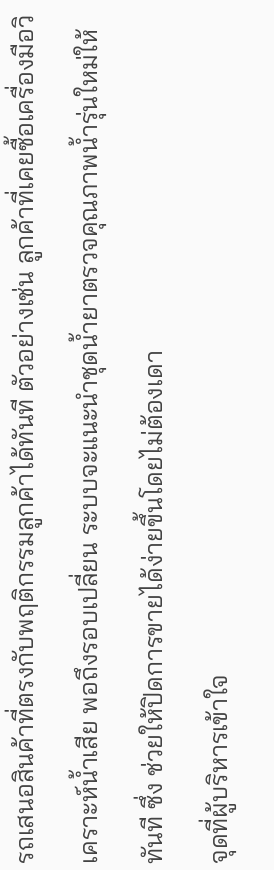รถเสนอสินค้าที่ตรงกับพฤติกรรมลูกค้าได้ทันที ตัวอย่างเช่น ลูกค้าที่เคยซื้อเครื่องมือวิเคราะห์น้ำเสีย พอถึงรอบเปลี่ยน ระบบจะแนะนำชุดน้ำยาตรวจคุณภาพน้ำรุ่นใหม่ให้ทันที ซึ่ง ช่วยให้ปิดการขายได้ง่ายขึ้นโดยไม่ต้องเดา
จุดที่ผู้บริหารเข้าใจ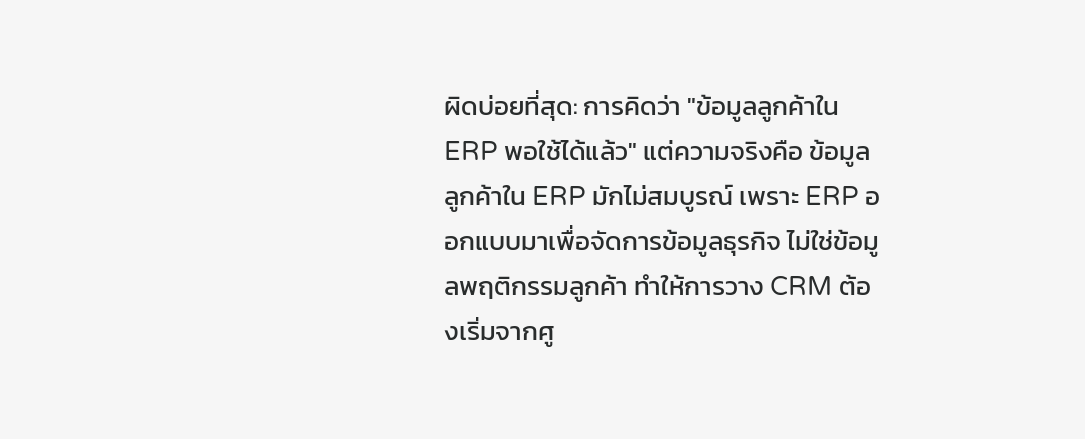ผิดบ่อยที่สุด: การคิดว่า "ข้อมูลลูกค้าใน ERP พอใช้ได้แล้ว" แต่ความจริงคือ ข้อมูลลูกค้าใน ERP มักไม่สมบูรณ์ เพราะ ERP ออกแบบมาเพื่อจัดการข้อมูลธุรกิจ ไม่ใช่ข้อมูลพฤติกรรมลูกค้า ทำให้การวาง CRM ต้องเริ่มจากศู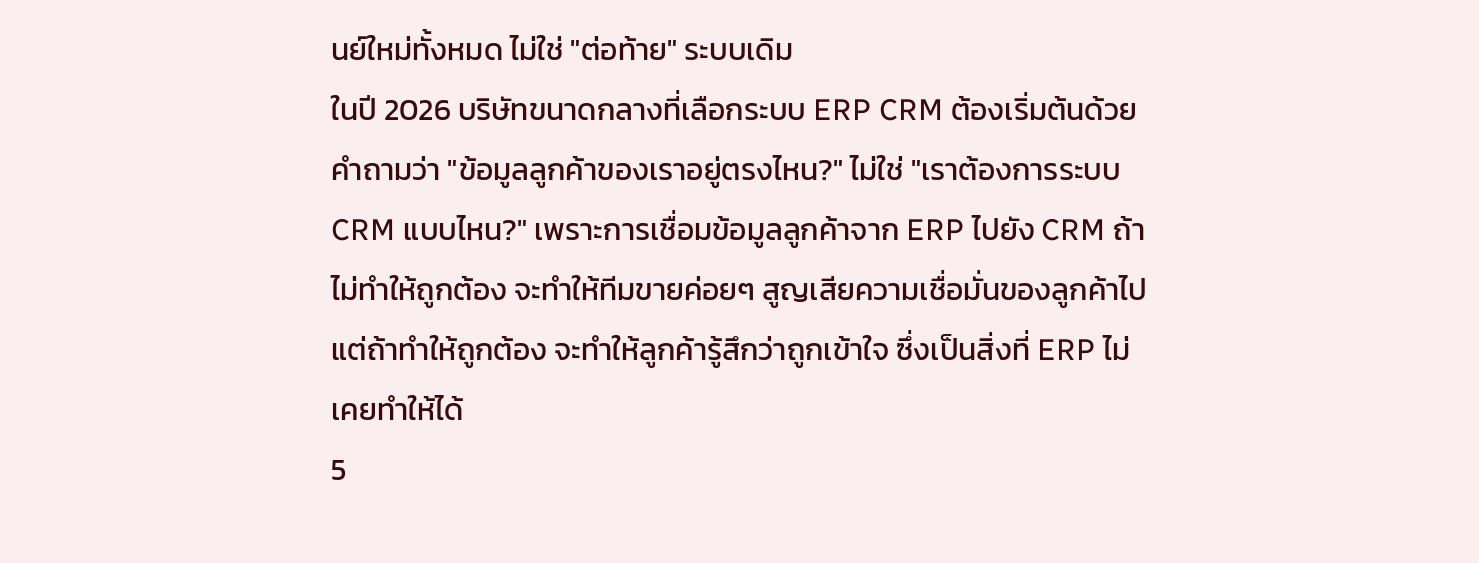นย์ใหม่ทั้งหมด ไม่ใช่ "ต่อท้าย" ระบบเดิม
ในปี 2026 บริษัทขนาดกลางที่เลือกระบบ ERP CRM ต้องเริ่มต้นด้วยคำถามว่า "ข้อมูลลูกค้าของเราอยู่ตรงไหน?" ไม่ใช่ "เราต้องการระบบ CRM แบบไหน?" เพราะการเชื่อมข้อมูลลูกค้าจาก ERP ไปยัง CRM ถ้าไม่ทำให้ถูกต้อง จะทำให้ทีมขายค่อยๆ สูญเสียความเชื่อมั่นของลูกค้าไป แต่ถ้าทำให้ถูกต้อง จะทำให้ลูกค้ารู้สึกว่าถูกเข้าใจ ซึ่งเป็นสิ่งที่ ERP ไม่เคยทำให้ได้
5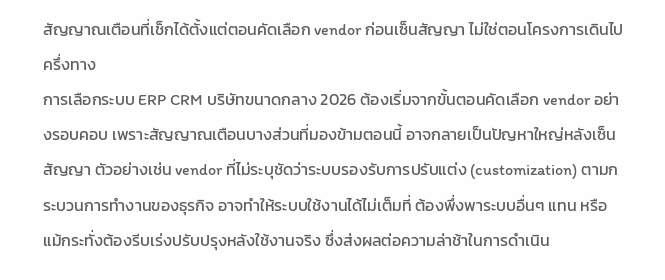สัญญาณเตือนที่เช็กได้ตั้งแต่ตอนคัดเลือก vendor ก่อนเซ็นสัญญา ไม่ใช่ตอนโครงการเดินไปครึ่งทาง
การเลือกระบบ ERP CRM บริษัทขนาดกลาง 2026 ต้องเริ่มจากขั้นตอนคัดเลือก vendor อย่างรอบคอบ เพราะสัญญาณเตือนบางส่วนที่มองข้ามตอนนี้ อาจกลายเป็นปัญหาใหญ่หลังเซ็นสัญญา ตัวอย่างเช่น vendor ที่ไม่ระบุชัดว่าระบบรองรับการปรับแต่ง (customization) ตามกระบวนการทำงานของธุรกิจ อาจทำให้ระบบใช้งานได้ไม่เต็มที่ ต้องพึ่งพาระบบอื่นๆ แทน หรือแม้กระทั่งต้องรีบเร่งปรับปรุงหลังใช้งานจริง ซึ่งส่งผลต่อความล่าช้าในการดำเนิน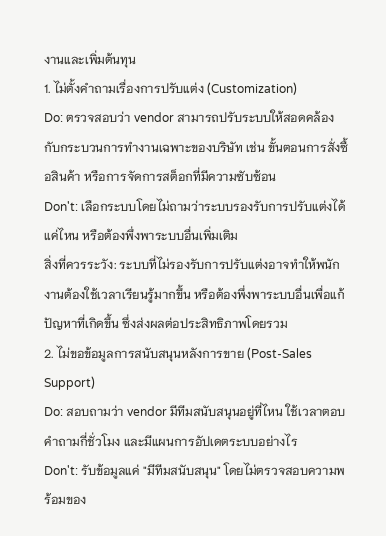งานและเพิ่มต้นทุน
1. ไม่ตั้งคำถามเรื่องการปรับแต่ง (Customization)
Do: ตรวจสอบว่า vendor สามารถปรับระบบให้สอดคล้องกับกระบวนการทำงานเฉพาะของบริษัท เช่น ขั้นตอนการสั่งซื้อสินค้า หรือการจัดการสต็อกที่มีความซับซ้อน
Don't: เลือกระบบโดยไม่ถามว่าระบบรองรับการปรับแต่งได้แค่ไหน หรือต้องพึ่งพาระบบอื่นเพิ่มเติม
สิ่งที่ควรระวัง: ระบบที่ไม่รองรับการปรับแต่งอาจทำให้พนักงานต้องใช้เวลาเรียนรู้มากขึ้น หรือต้องพึ่งพาระบบอื่นเพื่อแก้ปัญหาที่เกิดขึ้น ซึ่งส่งผลต่อประสิทธิภาพโดยรวม
2. ไม่ขอข้อมูลการสนับสนุนหลังการขาย (Post-Sales Support)
Do: สอบถามว่า vendor มีทีมสนับสนุนอยู่ที่ไหน ใช้เวลาตอบคำถามกี่ชั่วโมง และมีแผนการอัปเดตระบบอย่างไร
Don't: รับข้อมูลแค่ "มีทีมสนับสนุน" โดยไม่ตรวจสอบความพร้อมของ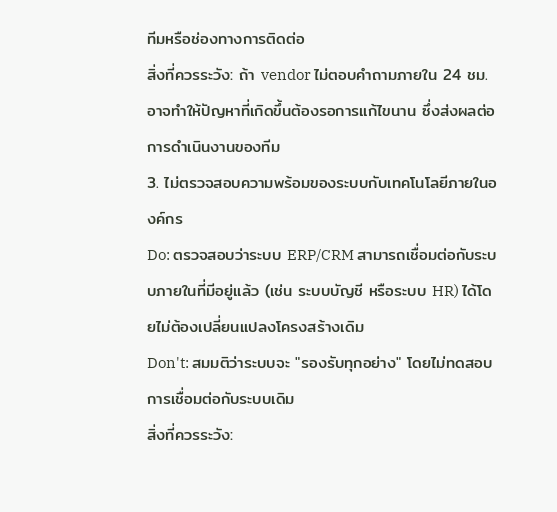ทีมหรือช่องทางการติดต่อ
สิ่งที่ควรระวัง: ถ้า vendor ไม่ตอบคำถามภายใน 24 ชม. อาจทำให้ปัญหาที่เกิดขึ้นต้องรอการแก้ไขนาน ซึ่งส่งผลต่อการดำเนินงานของทีม
3. ไม่ตรวจสอบความพร้อมของระบบกับเทคโนโลยีภายในองค์กร
Do: ตรวจสอบว่าระบบ ERP/CRM สามารถเชื่อมต่อกับระบบภายในที่มีอยู่แล้ว (เช่น ระบบบัญชี หรือระบบ HR) ได้โดยไม่ต้องเปลี่ยนแปลงโครงสร้างเดิม
Don't: สมมติว่าระบบจะ "รองรับทุกอย่าง" โดยไม่ทดสอบการเชื่อมต่อกับระบบเดิม
สิ่งที่ควรระวัง: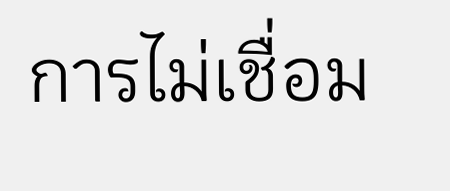การไม่เชื่อม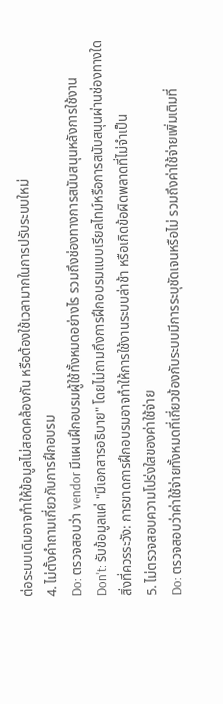ต่อระบบเดิมอาจทำให้ข้อมูลไม่สอดคล้องกัน หรือต้องใช้เวลามากในการปรับระบบใหม่
4. ไม่ตั้งคำถามเกี่ยวกับการฝึกอบรม
Do: ตรวจสอบว่า vendor มีแผนฝึกอบรมผู้ใช้ทั้งหมดอย่างไร รวมถึงช่องทางการสนับสนุนหลังการใช้งาน
Don't: รับข้อมูลแค่ "มีเอกสารอธิบาย" โดยไม่ถามถึงการฝึกอบรมแบบเรียลไทม์หรือการสนับสนุนผ่านช่องทางใด
สิ่งที่ควรระวัง: การขาดการฝึกอบรมอาจทำให้การใช้งานระบบล่าช้า หรือเกิดข้อผิดพลาดที่ไม่จำเป็น
5. ไม่ตรวจสอบความโปร่งใสของค่าใช้จ่าย
Do: ตรวจสอบว่าค่าใช้จ่ายทั้งหมดที่เกี่ยวข้องกับระบบมีการระบุชัดเจนหรือไม่ รวมถึงค่าใช้จ่ายเพิ่มเติมที่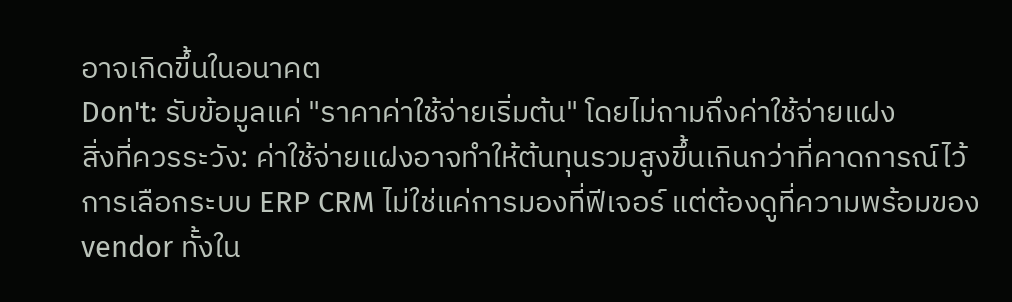อาจเกิดขึ้นในอนาคต
Don't: รับข้อมูลแค่ "ราคาค่าใช้จ่ายเริ่มต้น" โดยไม่ถามถึงค่าใช้จ่ายแฝง
สิ่งที่ควรระวัง: ค่าใช้จ่ายแฝงอาจทำให้ต้นทุนรวมสูงขึ้นเกินกว่าที่คาดการณ์ไว้
การเลือกระบบ ERP CRM ไม่ใช่แค่การมองที่ฟีเจอร์ แต่ต้องดูที่ความพร้อมของ vendor ทั้งใน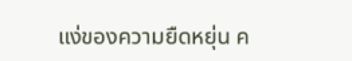แง่ของความยืดหยุ่น ค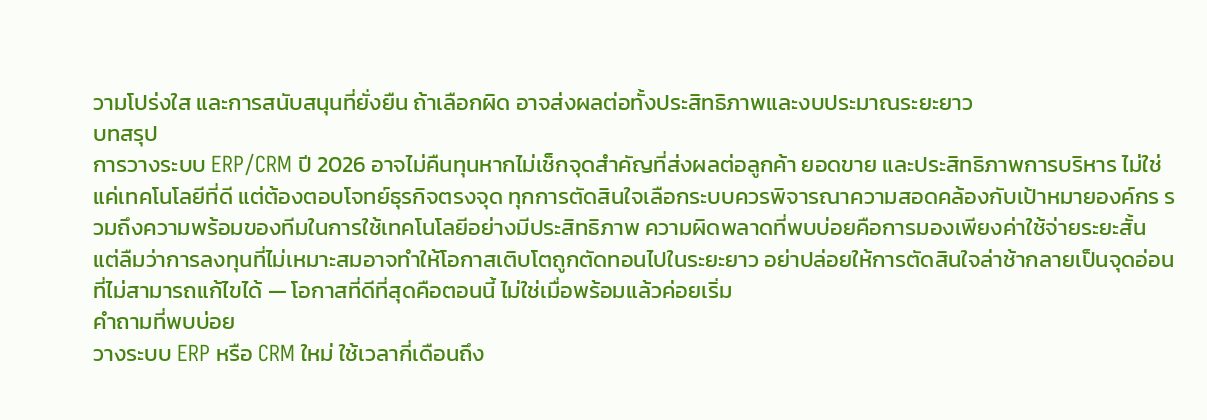วามโปร่งใส และการสนับสนุนที่ยั่งยืน ถ้าเลือกผิด อาจส่งผลต่อทั้งประสิทธิภาพและงบประมาณระยะยาว
บทสรุป
การวางระบบ ERP/CRM ปี 2026 อาจไม่คืนทุนหากไม่เช็กจุดสำคัญที่ส่งผลต่อลูกค้า ยอดขาย และประสิทธิภาพการบริหาร ไม่ใช่แค่เทคโนโลยีที่ดี แต่ต้องตอบโจทย์ธุรกิจตรงจุด ทุกการตัดสินใจเลือกระบบควรพิจารณาความสอดคล้องกับเป้าหมายองค์กร รวมถึงความพร้อมของทีมในการใช้เทคโนโลยีอย่างมีประสิทธิภาพ ความผิดพลาดที่พบบ่อยคือการมองเพียงค่าใช้จ่ายระยะสั้น แต่ลืมว่าการลงทุนที่ไม่เหมาะสมอาจทำให้โอกาสเติบโตถูกตัดทอนไปในระยะยาว อย่าปล่อยให้การตัดสินใจล่าช้ากลายเป็นจุดอ่อนที่ไม่สามารถแก้ไขได้ — โอกาสที่ดีที่สุดคือตอนนี้ ไม่ใช่เมื่อพร้อมแล้วค่อยเริ่ม
คำถามที่พบบ่อย
วางระบบ ERP หรือ CRM ใหม่ ใช้เวลากี่เดือนถึง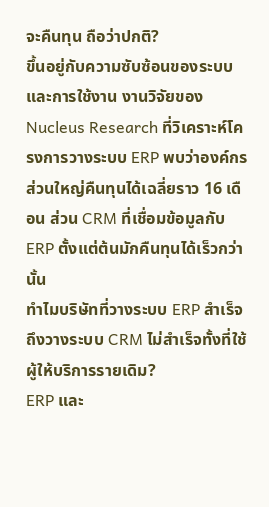จะคืนทุน ถือว่าปกติ?
ขึ้นอยู่กับความซับซ้อนของระบบและการใช้งาน งานวิจัยของ Nucleus Research ที่วิเคราะห์โครงการวางระบบ ERP พบว่าองค์กรส่วนใหญ่คืนทุนได้เฉลี่ยราว 16 เดือน ส่วน CRM ที่เชื่อมข้อมูลกับ ERP ตั้งแต่ต้นมักคืนทุนได้เร็วกว่านั้น
ทำไมบริษัทที่วางระบบ ERP สำเร็จ ถึงวางระบบ CRM ไม่สำเร็จทั้งที่ใช้ผู้ให้บริการรายเดิม?
ERP และ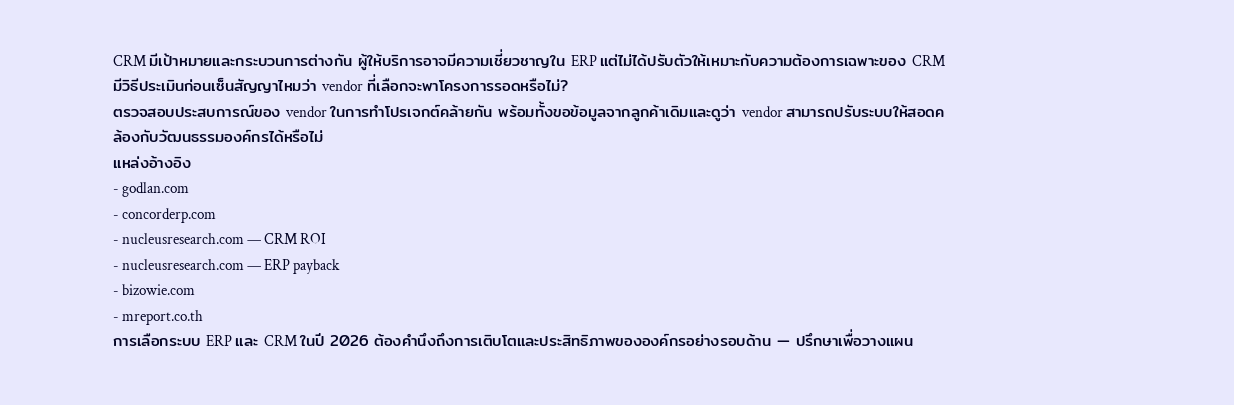CRM มีเป้าหมายและกระบวนการต่างกัน ผู้ให้บริการอาจมีความเชี่ยวชาญใน ERP แต่ไม่ได้ปรับตัวให้เหมาะกับความต้องการเฉพาะของ CRM
มีวิธีประเมินก่อนเซ็นสัญญาไหมว่า vendor ที่เลือกจะพาโครงการรอดหรือไม่?
ตรวจสอบประสบการณ์ของ vendor ในการทำโปรเจกต์คล้ายกัน พร้อมทั้งขอข้อมูลจากลูกค้าเดิมและดูว่า vendor สามารถปรับระบบให้สอดคล้องกับวัฒนธรรมองค์กรได้หรือไม่
แหล่งอ้างอิง
- godlan.com
- concorderp.com
- nucleusresearch.com — CRM ROI
- nucleusresearch.com — ERP payback
- bizowie.com
- mreport.co.th
การเลือกระบบ ERP และ CRM ในปี 2026 ต้องคำนึงถึงการเติบโตและประสิทธิภาพขององค์กรอย่างรอบด้าน — ปรึกษาเพื่อวางแผน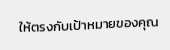ให้ตรงกับเป้าหมายของคุณ